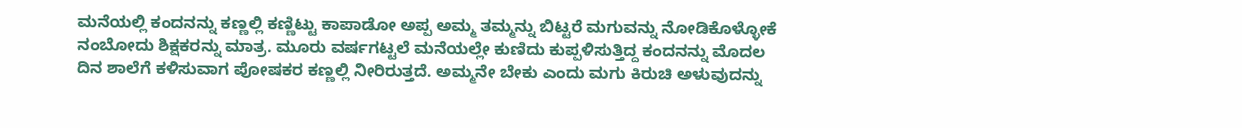ಮನೆಯಲ್ಲಿ ಕಂದನನ್ನು ಕಣ್ಣಲ್ಲಿ ಕಣ್ಣಿಟ್ಟು ಕಾಪಾಡೋ ಅಪ್ಪ ಅಮ್ಮ ತಮ್ಮನ್ನು ಬಿಟ್ಟರೆ ಮಗುವನ್ನು ನೋಡಿಕೊಳ್ಳೋಕೆ ನಂಬೋದು ಶಿಕ್ಷಕರನ್ನು ಮಾತ್ರ. ಮೂರು ವರ್ಷಗಟ್ಟಲೆ ಮನೆಯಲ್ಲೇ ಕುಣಿದು ಕುಪ್ಪಳಿಸುತ್ತಿದ್ದ ಕಂದನನ್ನು ಮೊದಲ ದಿನ ಶಾಲೆಗೆ ಕಳಿಸುವಾಗ ಪೋಷಕರ ಕಣ್ಣಲ್ಲಿ ನೀರಿರುತ್ತದೆ. ಅಮ್ಮನೇ ಬೇಕು ಎಂದು ಮಗು ಕಿರುಚಿ ಅಳುವುದನ್ನು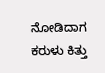ನೋಡಿದಾಗ ಕರುಳು ಕಿತ್ತು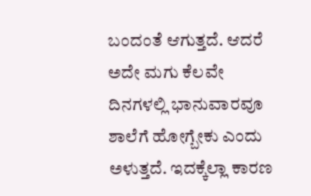ಬಂದಂತೆ ಆಗುತ್ತದೆ. ಆದರೆ ಅದೇ ಮಗು ಕೆಲವೇ ದಿನಗಳಲ್ಲಿ ಭಾನುವಾರವೂ ಶಾಲೆಗೆ ಹೋಗ್ಬೇಕು ಎಂದು ಅಳುತ್ತದೆ. ಇದಕ್ಕೆಲ್ಲಾ ಕಾರಣ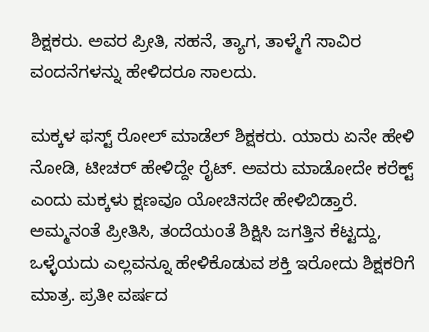ಶಿಕ್ಷಕರು. ಅವರ ಪ್ರೀತಿ, ಸಹನೆ, ತ್ಯಾಗ, ತಾಳ್ಮೆಗೆ ಸಾವಿರ ವಂದನೆಗಳನ್ನು ಹೇಳಿದರೂ ಸಾಲದು.

ಮಕ್ಕಳ ಫಸ್ಟ್ ರೋಲ್ ಮಾಡೆಲ್ ಶಿಕ್ಷಕರು. ಯಾರು ಏನೇ ಹೇಳಿ ನೋಡಿ, ಟೀಚರ್ ಹೇಳಿದ್ದೇ ರೈಟ್. ಅವರು ಮಾಡೋದೇ ಕರೆಕ್ಟ್ ಎಂದು ಮಕ್ಕಳು ಕ್ಷಣವೂ ಯೋಚಿಸದೇ ಹೇಳಿಬಿಡ್ತಾರೆ. ಅಮ್ಮನಂತೆ ಪ್ರೀತಿಸಿ, ತಂದೆಯಂತೆ ಶಿಕ್ಷಿಸಿ ಜಗತ್ತಿನ ಕೆಟ್ಟದ್ದು, ಒಳ್ಳೆಯದು ಎಲ್ಲವನ್ನೂ ಹೇಳಿಕೊಡುವ ಶಕ್ತಿ ಇರೋದು ಶಿಕ್ಷಕರಿಗೆ ಮಾತ್ರ. ಪ್ರತೀ ವರ್ಷದ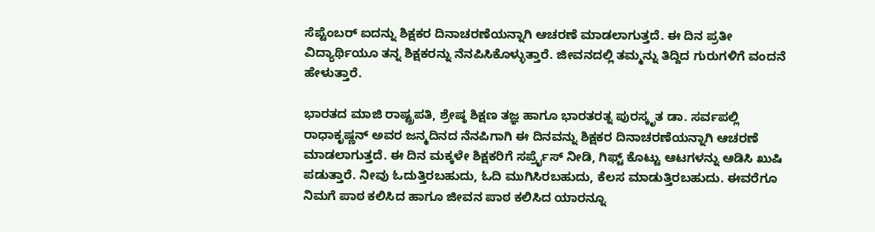ಸೆಪ್ಟೆಂಬರ್ ಐದನ್ನು ಶಿಕ್ಷಕರ ದಿನಾಚರಣೆಯನ್ನಾಗಿ ಆಚರಣೆ ಮಾಡಲಾಗುತ್ತದೆ. ಈ ದಿನ ಪ್ರತೀ ವಿದ್ಯಾರ್ಥಿಯೂ ತನ್ನ ಶಿಕ್ಷಕರನ್ನು ನೆನಪಿಸಿಕೊಳ್ಳುತ್ತಾರೆ. ಜೀವನದಲ್ಲಿ ತಮ್ಮನ್ನು ತಿದ್ದಿದ ಗುರುಗಳಿಗೆ ವಂದನೆ ಹೇಳುತ್ತಾರೆ.

ಭಾರತದ ಮಾಜಿ ರಾಷ್ಟ್ರಪತಿ, ಶ್ರೇಷ್ಠ ಶಿಕ್ಷಣ ತಜ್ಞ ಹಾಗೂ ಭಾರತರತ್ನ ಪುರಸ್ಕೃತ ಡಾ. ಸರ್ವಪಲ್ಲಿ ರಾಧಾಕೃಷ್ಣನ್ ಅವರ ಜನ್ಮದಿನದ ನೆನಪಿಗಾಗಿ ಈ ದಿನವನ್ನು ಶಿಕ್ಷಕರ ದಿನಾಚರಣೆಯನ್ನಾಗಿ ಆಚರಣೆ ಮಾಡಲಾಗುತ್ತದೆ. ಈ ದಿನ ಮಕ್ಕಳೇ ಶಿಕ್ಷಕರಿಗೆ ಸರ್ಪ್ರೈಸ್ ನೀಡಿ, ಗಿಫ್ಟ್ ಕೊಟ್ಟು ಆಟಗಳನ್ನು ಆಡಿಸಿ ಖುಷಿ ಪಡುತ್ತಾರೆ. ನೀವು ಓದುತ್ತಿರಬಹುದು, ಓದಿ ಮುಗಿಸಿರಬಹುದು, ಕೆಲಸ ಮಾಡುತ್ತಿರಬಹುದು. ಈವರೆಗೂ ನಿಮಗೆ ಪಾಠ ಕಲಿಸಿದ ಹಾಗೂ ಜೀವನ ಪಾಠ ಕಲಿಸಿದ ಯಾರನ್ನೂ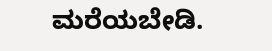ಮರೆಯಬೇಡಿ.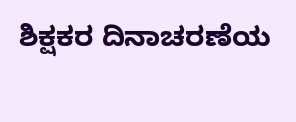ಶಿಕ್ಷಕರ ದಿನಾಚರಣೆಯ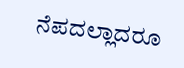ನೆಪದಲ್ಲಾದರೂ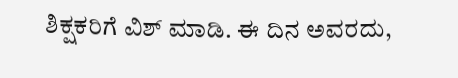ಶಿಕ್ಷಕರಿಗೆ ವಿಶ್ ಮಾಡಿ. ಈ ದಿನ ಅವರದು,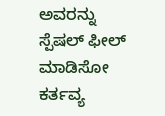ಅವರನ್ನು ಸ್ಪೆಷಲ್ ಫೀಲ್ ಮಾಡಿಸೋ ಕರ್ತವ್ಯ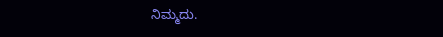ನಿಮ್ಮದು.